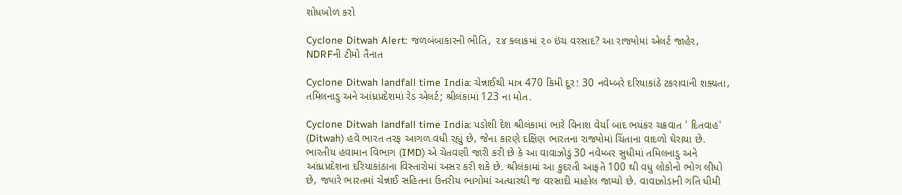શોધખોળ કરો

Cyclone Ditwah Alert: જળબંબાકારની ભીતિ, ૨૪ કલાકમાં ૨૦ ઇંચ વરસાદ? આ રાજ્યોમાં એલર્ટ જાહેર, NDRFની ટીમો તૈનાત

Cyclone Ditwah landfall time India: ચેન્નાઈથી માત્ર 470 કિમી દૂર: 30 નવેમ્બરે દરિયાકાંઠે ટકરાવાની શક્યતા, તમિલનાડુ અને આંધ્રપ્રદેશમાં રેડ એલર્ટ; શ્રીલંકામાં 123 ના મોત.

Cyclone Ditwah landfall time India: પડોશી દેશ શ્રીલંકામાં ભારે વિનાશ વેર્યા બાદ ભયંકર ચક્રવાત ' દિતવાહ' (Ditwah) હવે ભારત તરફ આગળ વધી રહ્યું છે, જેના કારણે દક્ષિણ ભારતના રાજ્યોમાં ચિંતાના વાદળો ઘેરાયા છે. ભારતીય હવામાન વિભાગ (IMD) એ ચેતવણી જારી કરી છે કે આ વાવાઝોડું 30 નવેમ્બર સુધીમાં તમિલનાડુ અને આંધ્રપ્રદેશના દરિયાકાંઠાના વિસ્તારોમાં અસર કરી શકે છે. શ્રીલંકામાં આ કુદરતી આફતે 100 થી વધુ લોકોનો ભોગ લીધો છે, જ્યારે ભારતમાં ચેન્નાઈ સહિતના ઉત્તરીય ભાગોમાં અત્યારથી જ વરસાદી માહોલ જામ્યો છે. વાવાઝોડાની ગતિ ધીમી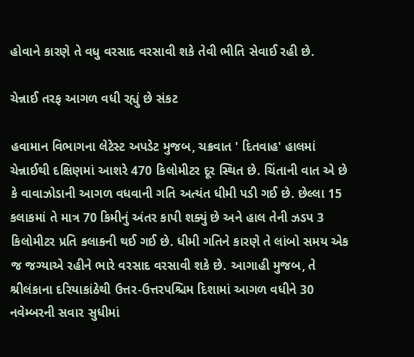હોવાને કારણે તે વધુ વરસાદ વરસાવી શકે તેવી ભીતિ સેવાઈ રહી છે.

ચેન્નાઈ તરફ આગળ વધી રહ્યું છે સંકટ

હવામાન વિભાગના લેટેસ્ટ અપડેટ મુજબ, ચક્રવાત ' દિતવાહ' હાલમાં ચેન્નાઈથી દક્ષિણમાં આશરે 470 કિલોમીટર દૂર સ્થિત છે. ચિંતાની વાત એ છે કે વાવાઝોડાની આગળ વધવાની ગતિ અત્યંત ધીમી પડી ગઈ છે. છેલ્લા 15 કલાકમાં તે માત્ર 70 કિમીનું અંતર કાપી શક્યું છે અને હાલ તેની ઝડપ 3 કિલોમીટર પ્રતિ કલાકની થઈ ગઈ છે. ધીમી ગતિને કારણે તે લાંબો સમય એક જ જગ્યાએ રહીને ભારે વરસાદ વરસાવી શકે છે. આગાહી મુજબ, તે શ્રીલંકાના દરિયાકાંઠેથી ઉત્તર-ઉત્તરપશ્ચિમ દિશામાં આગળ વધીને 30 નવેમ્બરની સવાર સુધીમાં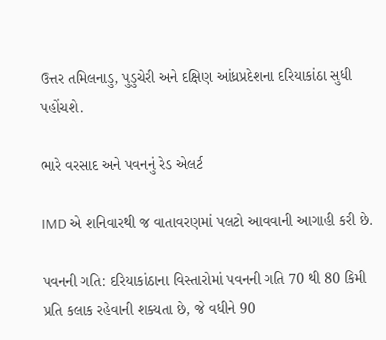ઉત્તર તમિલનાડુ, પુડુચેરી અને દક્ષિણ આંધ્રપ્રદેશના દરિયાકાંઠા સુધી પહોંચશે.

ભારે વરસાદ અને પવનનું રેડ એલર્ટ

IMD એ શનિવારથી જ વાતાવરણમાં પલટો આવવાની આગાહી કરી છે.

પવનની ગતિ: દરિયાકાંઠાના વિસ્તારોમાં પવનની ગતિ 70 થી 80 કિમી પ્રતિ કલાક રહેવાની શક્યતા છે, જે વધીને 90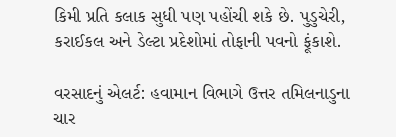કિમી પ્રતિ કલાક સુધી પણ પહોંચી શકે છે. પુડુચેરી, કરાઈકલ અને ડેલ્ટા પ્રદેશોમાં તોફાની પવનો ફૂંકાશે.

વરસાદનું એલર્ટ: હવામાન વિભાગે ઉત્તર તમિલનાડુના ચાર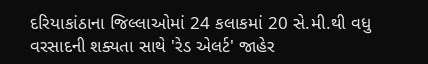દરિયાકાંઠાના જિલ્લાઓમાં 24 કલાકમાં 20 સે.મી.થી વધુ વરસાદની શક્યતા સાથે 'રેડ એલર્ટ' જાહેર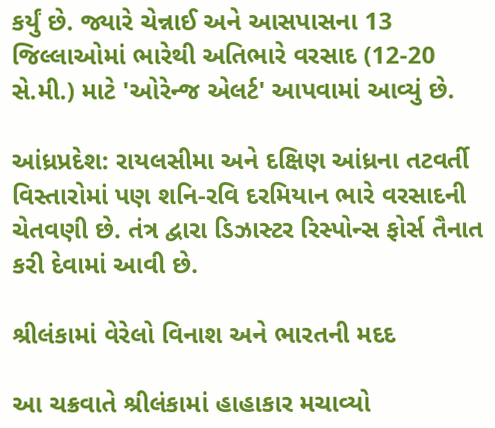કર્યું છે. જ્યારે ચેન્નાઈ અને આસપાસના 13 જિલ્લાઓમાં ભારેથી અતિભારે વરસાદ (12-20 સે.મી.) માટે 'ઓરેન્જ એલર્ટ' આપવામાં આવ્યું છે.

આંધ્રપ્રદેશ: રાયલસીમા અને દક્ષિણ આંધ્રના તટવર્તી વિસ્તારોમાં પણ શનિ-રવિ દરમિયાન ભારે વરસાદની ચેતવણી છે. તંત્ર દ્વારા ડિઝાસ્ટર રિસ્પોન્સ ફોર્સ તૈનાત કરી દેવામાં આવી છે.

શ્રીલંકામાં વેરેલો વિનાશ અને ભારતની મદદ

આ ચક્રવાતે શ્રીલંકામાં હાહાકાર મચાવ્યો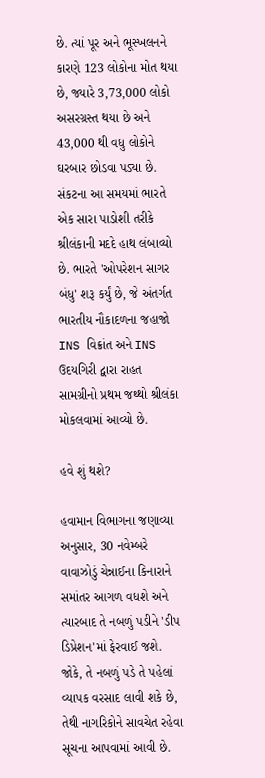છે. ત્યાં પૂર અને ભૂસ્ખલનને કારણે 123 લોકોના મોત થયા છે, જ્યારે 3,73,000 લોકો અસરગ્રસ્ત થયા છે અને 43,000 થી વધુ લોકોને ઘરબાર છોડવા પડ્યા છે. સંકટના આ સમયમાં ભારતે એક સારા પાડોશી તરીકે શ્રીલંકાની મદદે હાથ લંબાવ્યો છે. ભારતે 'ઓપરેશન સાગર બંધુ' શરૂ કર્યું છે, જે અંતર્ગત ભારતીય નૌકાદળના જહાજો INS વિક્રાંત અને INS ઉદયગિરી દ્વારા રાહત સામગ્રીનો પ્રથમ જથ્થો શ્રીલંકા મોકલવામાં આવ્યો છે.

હવે શું થશે?

હવામાન વિભાગના જણાવ્યા અનુસાર, 30 નવેમ્બરે વાવાઝોડું ચેન્નાઈના કિનારાને સમાંતર આગળ વધશે અને ત્યારબાદ તે નબળું પડીને 'ડીપ ડિપ્રેશન'માં ફેરવાઈ જશે. જોકે, તે નબળું પડે તે પહેલાં વ્યાપક વરસાદ લાવી શકે છે, તેથી નાગરિકોને સાવચેત રહેવા સૂચના આપવામાં આવી છે.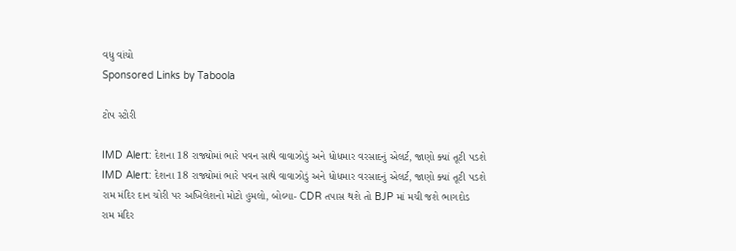વધુ વાંચો
Sponsored Links by Taboola

ટોપ સ્ટોરી

IMD Alert: દેશના 18 રાજ્યોમાં ભારે પવન સાથે વાવાઝોડું અને ધોધમાર વરસાદનું એલર્ટ, જાણો ક્યાં તૂટી પડશે
IMD Alert: દેશના 18 રાજ્યોમાં ભારે પવન સાથે વાવાઝોડું અને ધોધમાર વરસાદનું એલર્ટ, જાણો ક્યાં તૂટી પડશે
રામ મંદિર દાન ચોરી પર અખિલેશનો મોટો હુમલો, બોલ્યા- CDR તપાસ થશે તો BJP માં મચી જશે ભાગદોડ
રામ મંદિર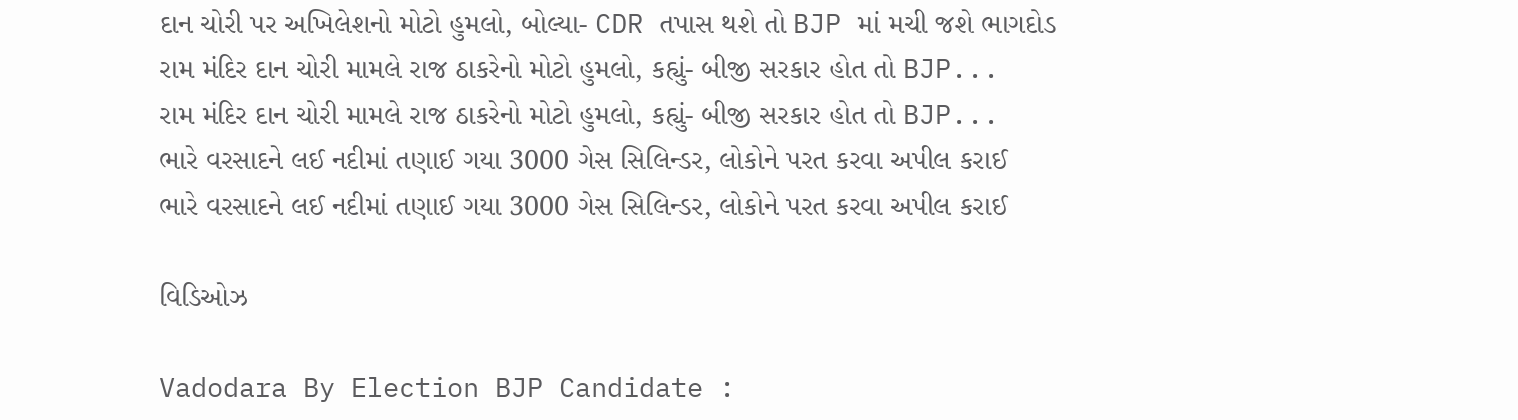દાન ચોરી પર અખિલેશનો મોટો હુમલો, બોલ્યા- CDR તપાસ થશે તો BJP માં મચી જશે ભાગદોડ
રામ મંદિર દાન ચોરી મામલે રાજ ઠાકરેનો મોટો હુમલો, કહ્યું- બીજી સરકાર હોત તો BJP...
રામ મંદિર દાન ચોરી મામલે રાજ ઠાકરેનો મોટો હુમલો, કહ્યું- બીજી સરકાર હોત તો BJP...
ભારે વરસાદને લઈ નદીમાં તણાઈ ગયા 3000 ગેસ સિલિન્ડર, લોકોને પરત કરવા અપીલ કરાઈ
ભારે વરસાદને લઈ નદીમાં તણાઈ ગયા 3000 ગેસ સિલિન્ડર, લોકોને પરત કરવા અપીલ કરાઈ

વિડિઓઝ

Vadodara By Election BJP Candidate :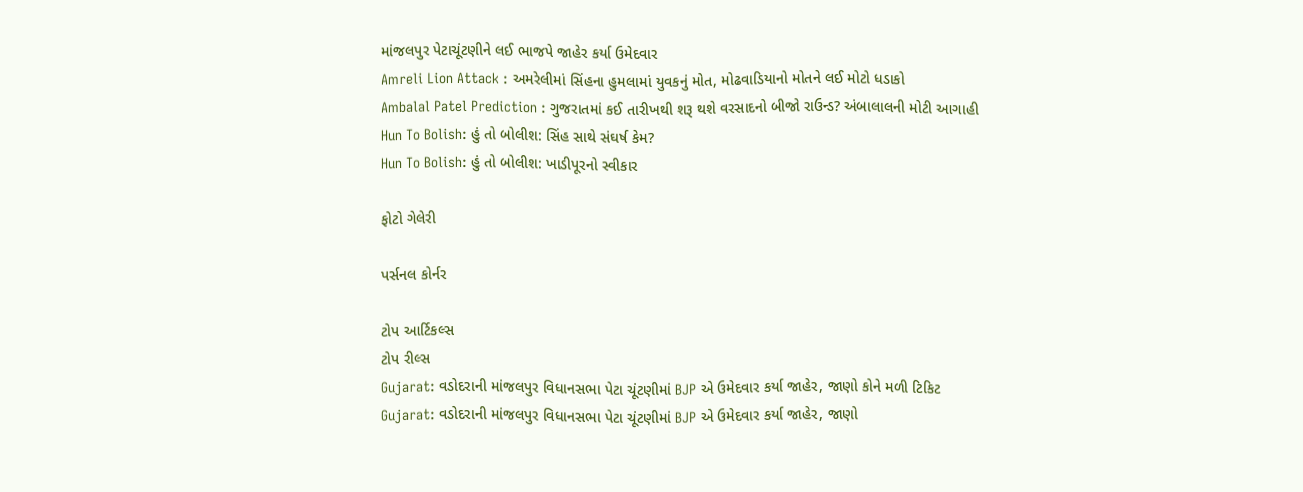માંજલપુર પેટાચૂંટણીને લઈ ભાજપે જાહેર કર્યા ઉમેદવાર
Amreli Lion Attack : અમરેલીમાં સિંહના હુમલામાં યુવકનું મોત, મોઢવાડિયાનો મોતને લઈ મોટો ધડાકો
Ambalal Patel Prediction : ગુજરાતમાં કઈ તારીખથી શરૂ થશે વરસાદનો બીજો રાઉન્ડ? અંબાલાલની મોટી આગાહી
Hun To Bolish: હું તો બોલીશ: સિંહ સાથે સંઘર્ષ કેમ?
Hun To Bolish: હું તો બોલીશ: ખાડીપૂરનો સ્વીકાર

ફોટો ગેલેરી

પર્સનલ કોર્નર

ટોપ આર્ટિકલ્સ
ટોપ રીલ્સ
Gujarat: વડોદરાની માંજલપુર વિધાનસભા પેટા ચૂંટણીમાં BJP એ ઉમેદવાર કર્યા જાહેર, જાણો કોને મળી ટિકિટ
Gujarat: વડોદરાની માંજલપુર વિધાનસભા પેટા ચૂંટણીમાં BJP એ ઉમેદવાર કર્યા જાહેર, જાણો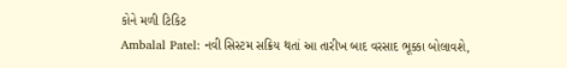કોને મળી ટિકિટ
Ambalal Patel: નવી સિસ્ટમ સક્રિય થતાં આ તારીખ બાદ વરસાદ ભૂક્કા બોલાવશે,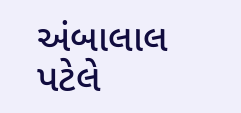અંબાલાલ પટેલે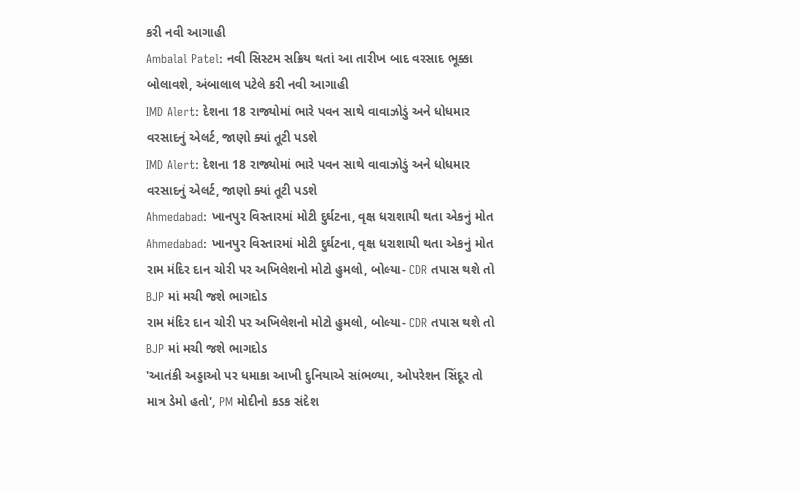કરી નવી આગાહી
Ambalal Patel: નવી સિસ્ટમ સક્રિય થતાં આ તારીખ બાદ વરસાદ ભૂક્કા બોલાવશે, અંબાલાલ પટેલે કરી નવી આગાહી
IMD Alert: દેશના 18 રાજ્યોમાં ભારે પવન સાથે વાવાઝોડું અને ધોધમાર વરસાદનું એલર્ટ, જાણો ક્યાં તૂટી પડશે
IMD Alert: દેશના 18 રાજ્યોમાં ભારે પવન સાથે વાવાઝોડું અને ધોધમાર વરસાદનું એલર્ટ, જાણો ક્યાં તૂટી પડશે
Ahmedabad: ખાનપુર વિસ્તારમાં મોટી દુર્ઘટના, વૃક્ષ ધરાશાયી થતા એકનું મોત
Ahmedabad: ખાનપુર વિસ્તારમાં મોટી દુર્ઘટના, વૃક્ષ ધરાશાયી થતા એકનું મોત
રામ મંદિર દાન ચોરી પર અખિલેશનો મોટો હુમલો, બોલ્યા- CDR તપાસ થશે તો BJP માં મચી જશે ભાગદોડ
રામ મંદિર દાન ચોરી પર અખિલેશનો મોટો હુમલો, બોલ્યા- CDR તપાસ થશે તો BJP માં મચી જશે ભાગદોડ
'આતંકી અડ્ડાઓ પર ધમાકા આખી દુનિયાએ સાંભળ્યા, ઓપરેશન સિંદૂર તો માત્ર ડેમો હતો', PM મોદીનો કડક સંદેશ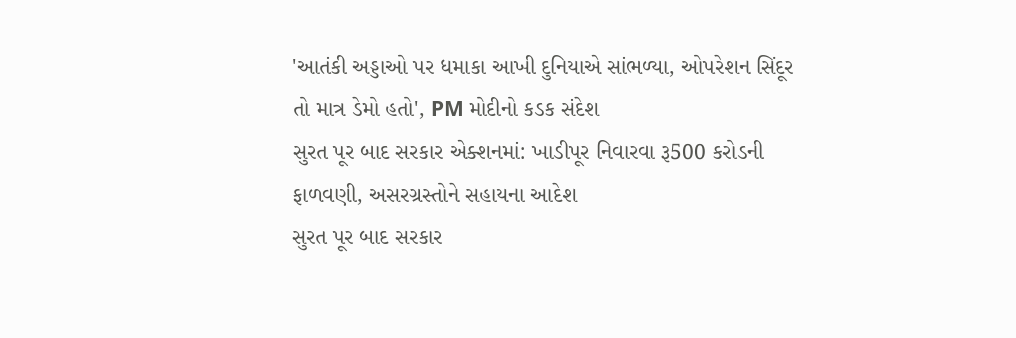'આતંકી અડ્ડાઓ પર ધમાકા આખી દુનિયાએ સાંભળ્યા, ઓપરેશન સિંદૂર તો માત્ર ડેમો હતો', PM મોદીનો કડક સંદેશ
સુરત પૂર બાદ સરકાર એક્શનમાં: ખાડીપૂર નિવારવા રૂ500 કરોડની ફાળવણી, અસરગ્રસ્તોને સહાયના આદેશ
સુરત પૂર બાદ સરકાર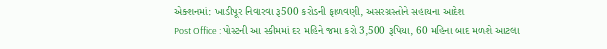એક્શનમાં: ખાડીપૂર નિવારવા રૂ500 કરોડની ફાળવણી, અસરગ્રસ્તોને સહાયના આદેશ
Post Office : પોસ્ટની આ સ્કીમમાં દર મહિને જમા કરો 3,500 રૂપિયા, 60 મહિના બાદ મળશે આટલા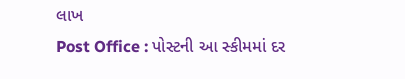લાખ
Post Office : પોસ્ટની આ સ્કીમમાં દર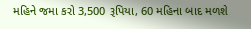મહિને જમા કરો 3,500 રૂપિયા, 60 મહિના બાદ મળશે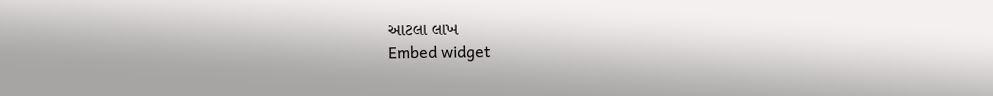આટલા લાખ
Embed widget